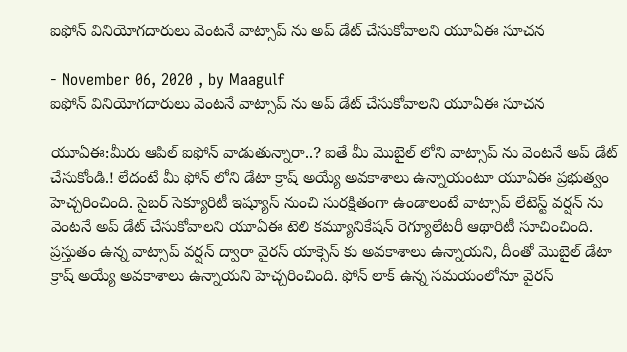ఐఫోన్ వినియోగదారులు వెంటనే వాట్సాప్ ను అప్ డేట్ చేసుకోవాలని యూఏఈ సూచన

- November 06, 2020 , by Maagulf
ఐఫోన్ వినియోగదారులు వెంటనే వాట్సాప్ ను అప్ డేట్ చేసుకోవాలని యూఏఈ సూచన

యూఏఈ:మీరు ఆపిల్ ఐఫోన్ వాడుతున్నారా..? ఐతే మీ మొబైల్ లోని వాట్సాప్ ను వెంటనే అప్ డేట్ చేసుకోండి.! లేదంటే మీ ఫోన్ లోని డేటా క్రాష్ అయ్యే అవకాశాలు ఉన్నాయంటూ యూఏఈ ప్రభుత్వం హెచ్చరించింది. సైబర్ సెక్యూరిటీ ఇష్యూస్ నుంచి సురక్షితంగా ఉండాలంటే వాట్సాప్ లేటెస్ట్ వర్షన్ ను వెంటనే అప్ డేట్ చేసుకోవాలని యూఏఈ టెలి కమ్యూనికేషన్ రెగ్యూలేటరీ ఆథారిటీ సూచించింది. ప్రస్తుతం ఉన్న వాట్సాప్ వర్షన్ ద్వారా వైరస్ యాక్సెస్ కు అవకాశాలు ఉన్నాయని, దీంతో మొబైల్ డేటా క్రాష్ అయ్యే అవకాశాలు ఉన్నాయని హెచ్చరించింది. ఫోన్ లాక్ ఉన్న సమయంలోనూ వైరస్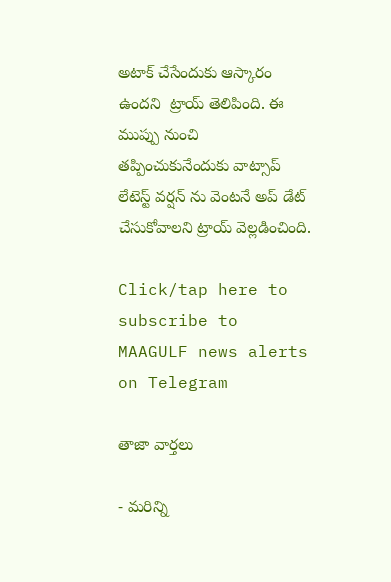అటాక్ చేసేందుకు ఆస్కారం ఉందని  ట్రాయ్ తెలిపింది. ఈ ముప్పు నుంచి తప్పించుకునేందుకు వాట్సాప్ లేటెస్ట్ వర్షన్ ను వెంటనే అప్ డేట్ చేసుకోవాలని ట్రాయ్ వెల్లడించింది.

Click/tap here to subscribe to MAAGULF news alerts on Telegram

తాజా వార్తలు

- మరిన్ని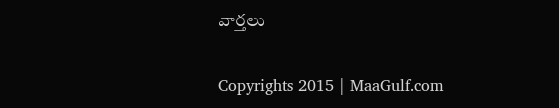వార్తలు

Copyrights 2015 | MaaGulf.com